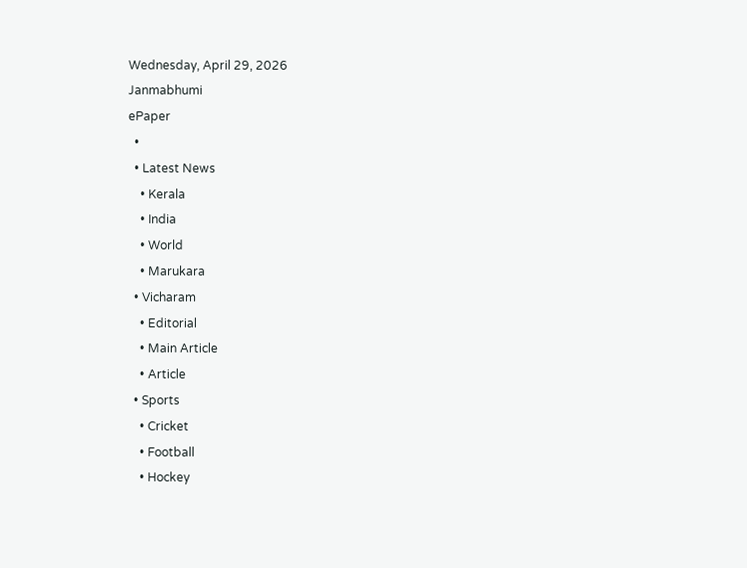Wednesday, April 29, 2026
Janmabhumi
ePaper
  •
  • Latest News
    • Kerala
    • India
    • World
    • Marukara
  • Vicharam
    • Editorial
    • Main Article
    • Article
  • Sports
    • Cricket
    • Football
    • Hockey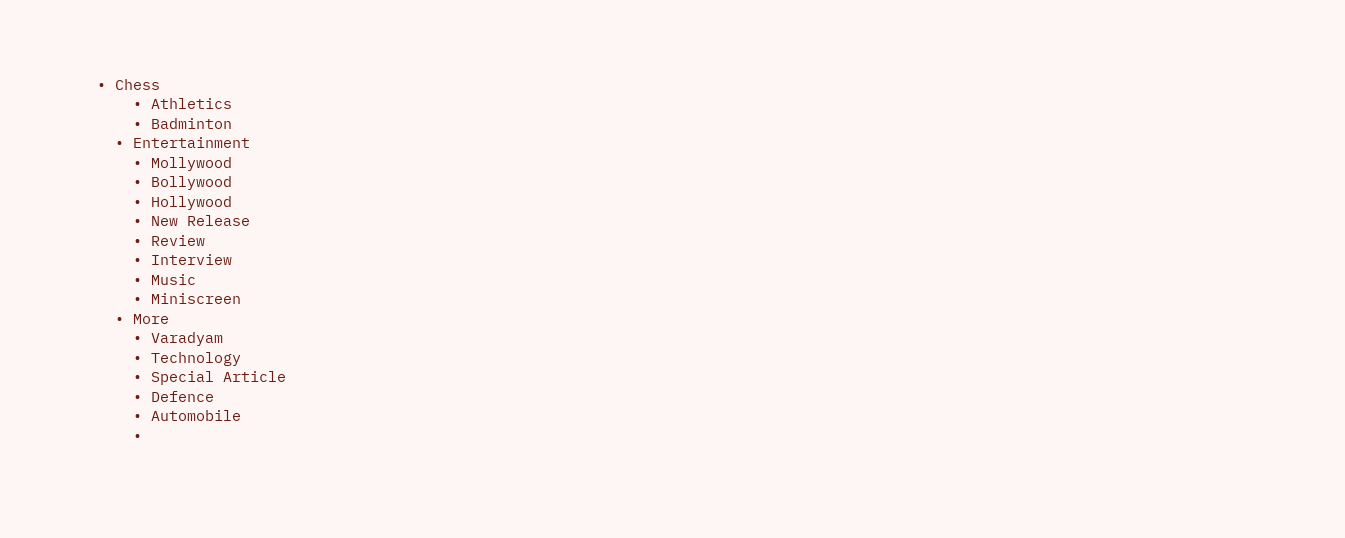• Chess
    • Athletics
    • Badminton
  • Entertainment
    • Mollywood
    • Bollywood
    • Hollywood
    • New Release
    • Review
    • Interview
    • Music
    • Miniscreen
  • More
    • Varadyam
    • Technology
    • Special Article
    • Defence
    • Automobile
    •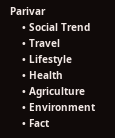Parivar
    • Social Trend
    • Travel
    • Lifestyle
    • Health
    • Agriculture
    • Environment
    • Fact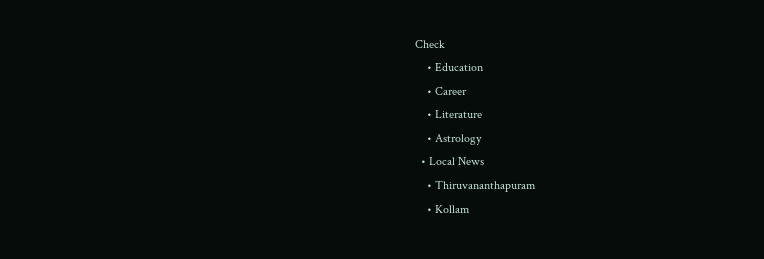Check
    • Education
    • Career
    • Literature
    • Astrology
  • Local News
    • Thiruvananthapuram
    • Kollam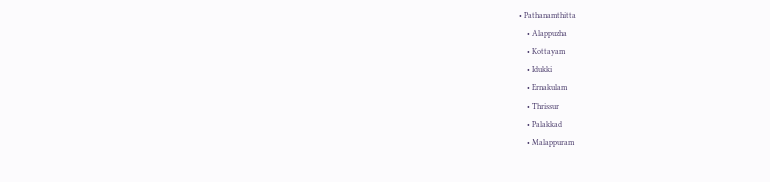• Pathanamthitta
    • Alappuzha
    • Kottayam
    • Idukki
    • Ernakulam
    • Thrissur
    • Palakkad
    • Malappuram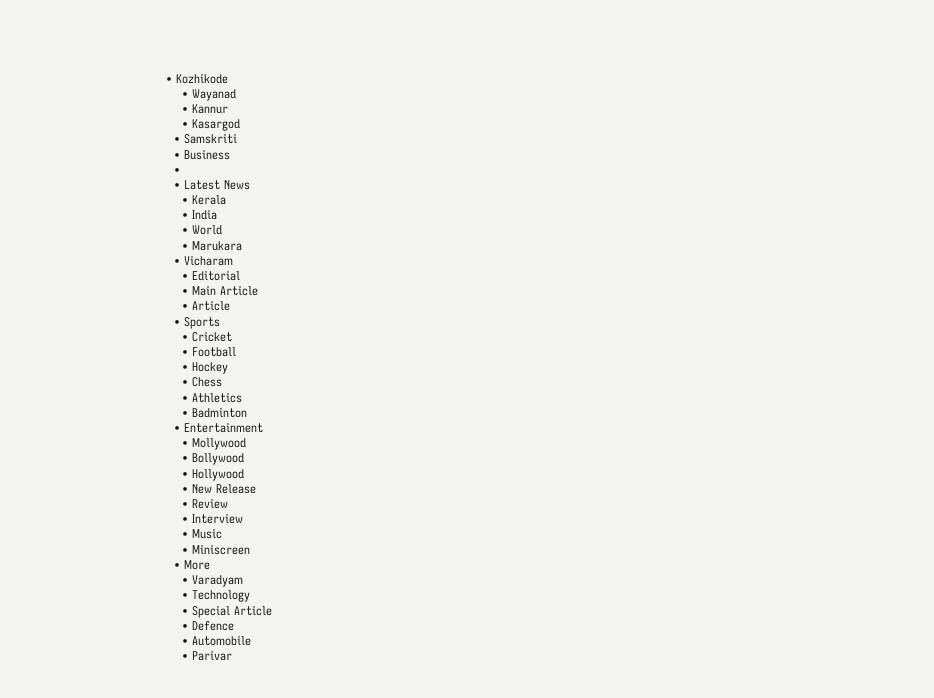• Kozhikode
    • Wayanad
    • Kannur
    • Kasargod
  • Samskriti
  • Business
  •
  • Latest News
    • Kerala
    • India
    • World
    • Marukara
  • Vicharam
    • Editorial
    • Main Article
    • Article
  • Sports
    • Cricket
    • Football
    • Hockey
    • Chess
    • Athletics
    • Badminton
  • Entertainment
    • Mollywood
    • Bollywood
    • Hollywood
    • New Release
    • Review
    • Interview
    • Music
    • Miniscreen
  • More
    • Varadyam
    • Technology
    • Special Article
    • Defence
    • Automobile
    • Parivar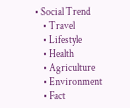• Social Trend
    • Travel
    • Lifestyle
    • Health
    • Agriculture
    • Environment
    • Fact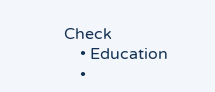Check
    • Education
    •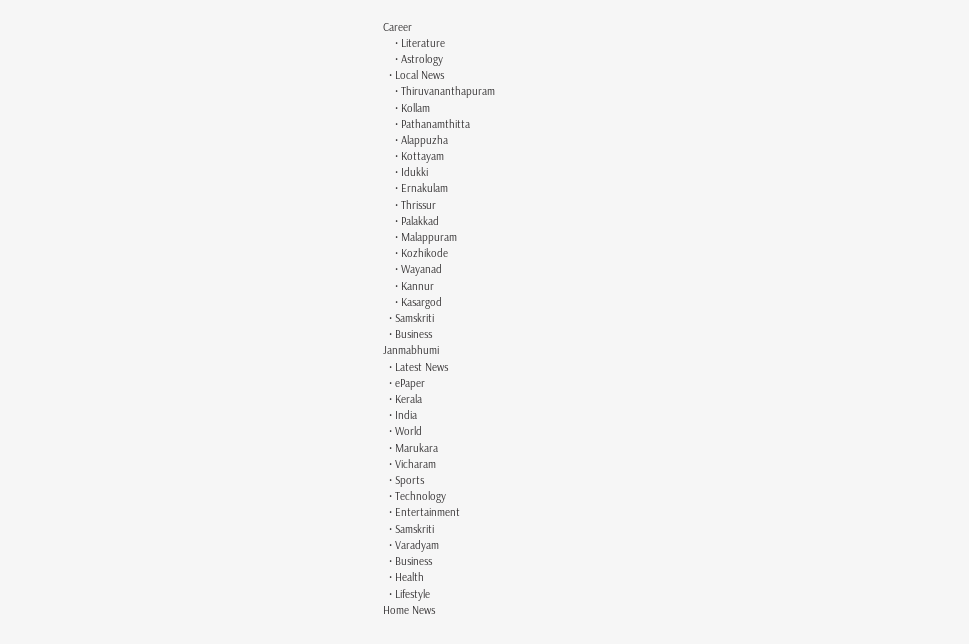Career
    • Literature
    • Astrology
  • Local News
    • Thiruvananthapuram
    • Kollam
    • Pathanamthitta
    • Alappuzha
    • Kottayam
    • Idukki
    • Ernakulam
    • Thrissur
    • Palakkad
    • Malappuram
    • Kozhikode
    • Wayanad
    • Kannur
    • Kasargod
  • Samskriti
  • Business
Janmabhumi
  • Latest News
  • ePaper
  • Kerala
  • India
  • World
  • Marukara
  • Vicharam
  • Sports
  • Technology
  • Entertainment
  • Samskriti
  • Varadyam
  • Business
  • Health
  • Lifestyle
Home News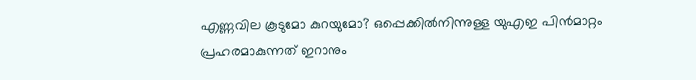എണ്ണവില കൂടുമോ കുറയുമോ? ഒപ്പെക്കിൽനിന്നുള്ള യുഎഇ പിൻമാറ്റം പ്രഹരമാകുന്നത് ഇറാനും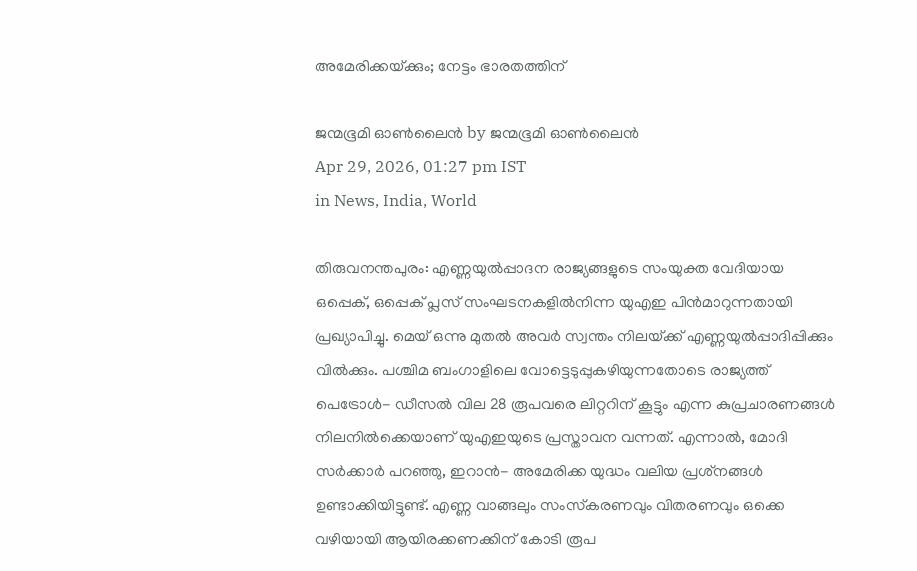അമേരിക്കയ്‌ക്കും; നേട്ടം ഭാരതത്തിന്

ജന്മഭൂമി ഓണ്‍ലൈന്‍ by ജന്മഭൂമി ഓണ്‍ലൈന്‍
Apr 29, 2026, 01:27 pm IST
in News, India, World

തിരുവനന്തപുരം: എണ്ണയുൽപ്പാദന രാജ്യങ്ങളുടെ സംയുക്ത വേദിയായ ഒപ്പെക്, ഒപ്പെക് പ്ലസ് സംഘടനകളിൽനിന്ന യുഎഇ പിൻമാറുന്നതായി പ്രഖ്യാപിച്ചു. മെയ് ഒന്നു മുതൽ അവർ സ്വന്തം നിലയ്‌ക്ക് എണ്ണയുൽപ്പാദിപ്പിക്കും വിൽക്കും. പശ്ചിമ ബംഗാളിലെ വോട്ടെടുപ്പുകഴിയുന്നതോടെ രാജ്യത്ത് പെട്രോൾ- ഡീസൽ വില 28 രൂപവരെ ലിറ്ററിന് കൂട്ടും എന്ന കുപ്രചാരണങ്ങൾ നിലനിൽക്കെയാണ് യുഎഇയുടെ പ്രസ്താവന വന്നത്. എന്നാൽ, മോദി സർക്കാർ പറഞ്ഞു, ഇറാൻ- അമേരിക്ക യുദ്ധം വലിയ പ്രശ്‌നങ്ങൾ ഉണ്ടാക്കിയിട്ടുണ്ട്. എണ്ണ വാങ്ങലും സംസ്‌കരണവും വിതരണവും ഒക്കെ വഴിയായി ആയിരക്കണക്കിന് കോടി രൂപ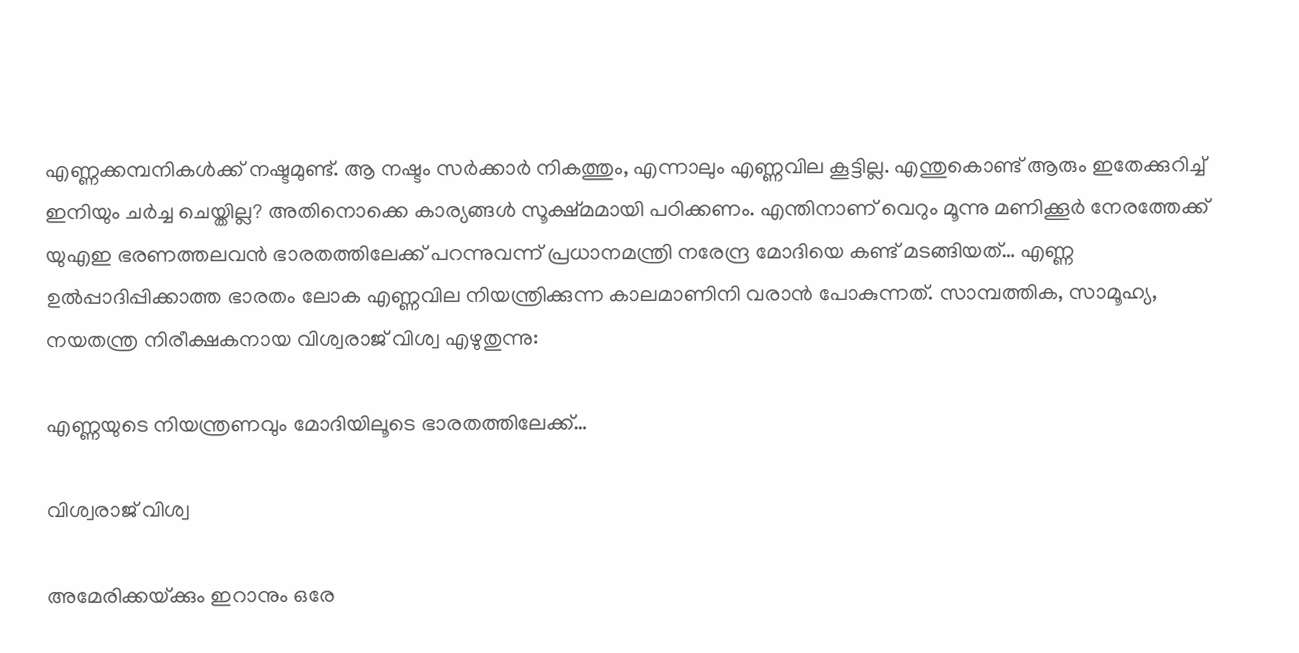എണ്ണക്കമ്പനികൾക്ക് നഷ്ടമുണ്ട്. ആ നഷ്ടം സർക്കാർ നികത്തും, എന്നാലും എണ്ണവില കൂട്ടില്ല. എന്തുകൊണ്ട് ആരും ഇതേക്കുറിച്ച് ഇനിയും ചർച്ച ചെയ്തില്ല? അതിനൊക്കെ കാര്യങ്ങൾ സൂക്ഷ്മമായി പഠിക്കണം. എന്തിനാണ് വെറും മൂന്നു മണിക്കൂർ നേരത്തേക്ക് യുഎഇ ഭരണത്തലവൻ ഭാരതത്തിലേക്ക് പറന്നുവന്ന് പ്രധാനമന്ത്രി നരേന്ദ്ര മോദിയെ കണ്ട് മടങ്ങിയത്… എണ്ണ ഉൽപ്പാദിപ്പിക്കാത്ത ഭാരതം ലോക എണ്ണവില നിയന്ത്രിക്കുന്ന കാലമാണിനി വരാൻ പോകുന്നത്. സാമ്പത്തിക, സാമൂഹ്യ, നയതന്ത്ര നിരീക്ഷകനായ വിശ്വരാജ് വിശ്വ എഴുതുന്നു:

എണ്ണയുടെ നിയന്ത്രണവും മോദിയിലൂടെ ഭാരതത്തിലേക്ക്…

വിശ്വരാജ് വിശ്വ

അമേരിക്കയ്‌ക്കും ഇറാനും ഒരേ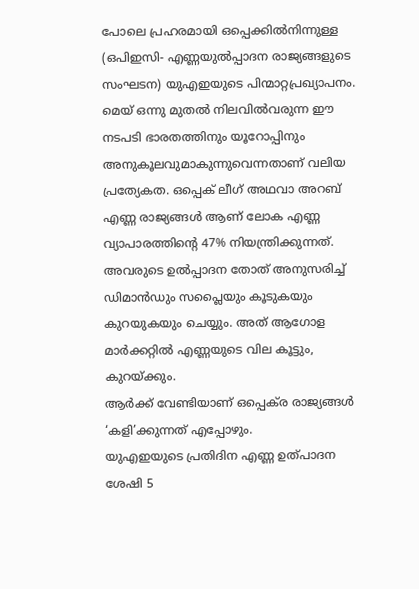പോലെ പ്രഹരമായി ഒപ്പെക്കിൽനിന്നുള്ള (ഒപിഇസി- എണ്ണയുൽപ്പാദന രാജ്യങ്ങളുടെ സംഘടന) യുഎഇയുടെ പിന്മാറ്റപ്രഖ്യാപനം. മെയ് ഒന്നു മുതൽ നിലവിൽവരുന്ന ഈ നടപടി ഭാരതത്തിനും യൂറോപ്പിനും അനുകൂലവുമാകുന്നുവെന്നതാണ് വലിയ പ്രത്യേകത. ഒപ്പെക് ലീഗ് അഥവാ അറബ് എണ്ണ രാജ്യങ്ങൾ ആണ് ലോക എണ്ണ വ്യാപാരത്തിന്റെ 47% നിയന്ത്രിക്കുന്നത്. അവരുടെ ഉൽപ്പാദന തോത് അനുസരിച്ച് ഡിമാൻഡും സപ്ലൈയും കൂടുകയും കുറയുകയും ചെയ്യും. അത് ആഗോള മാർക്കറ്റിൽ എണ്ണയുടെ വില കൂട്ടും, കുറയ്‌ക്കും.
ആർക്ക് വേണ്ടിയാണ് ഒപ്പെക്‌ര രാജ്യങ്ങൾ ‘കളി’ക്കുന്നത് എപ്പോഴും.
യുഎഇയുടെ പ്രതിദിന എണ്ണ ഉത്പാദന ശേഷി 5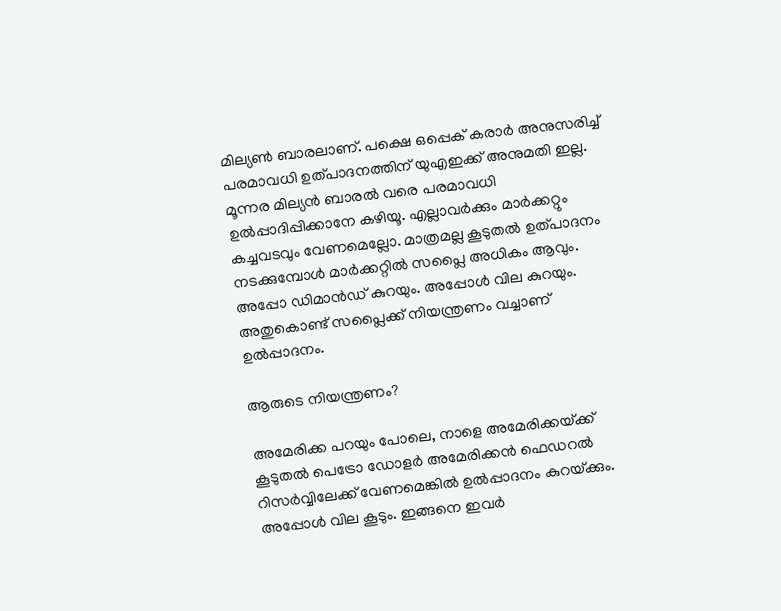മില്യൺ ബാരലാണ്. പക്ഷെ ഒപ്പെക് കരാർ അനുസരിച്ച് പരമാവധി ഉത്പാദനത്തിന് യുഎഇക്ക് അനുമതി ഇല്ല. മൂന്നര മില്യൻ ബാരൽ വരെ പരമാവധി ഉൽപ്പാദിപ്പിക്കാനേ കഴിയൂ. എല്ലാവർക്കും മാർക്കറ്റും കച്ചവടവും വേണമെല്ലോ. മാത്രമല്ല കൂടുതൽ ഉത്പാദനം നടക്കുമ്പോൾ മാർക്കറ്റിൽ സപ്ലൈ അധികം ആവും. അപ്പോ ഡിമാൻഡ് കുറയും. അപ്പോൾ വില കുറയും. അതുകൊണ്ട് സപ്ലൈക്ക് നിയന്ത്രണം വച്ചാണ് ഉൽപ്പാദനം.

ആരുടെ നിയന്ത്രണം?

അമേരിക്ക പറയും പോലെ, നാളെ അമേരിക്കയ്‌ക്ക് കൂടുതൽ പെട്രോ ഡോളർ അമേരിക്കൻ ഫെഡറൽ റിസർവ്വിലേക്ക് വേണമെങ്കിൽ ഉൽപ്പാദനം കുറയ്‌ക്കും. അപ്പോൾ വില കൂടും. ഇങ്ങനെ ഇവർ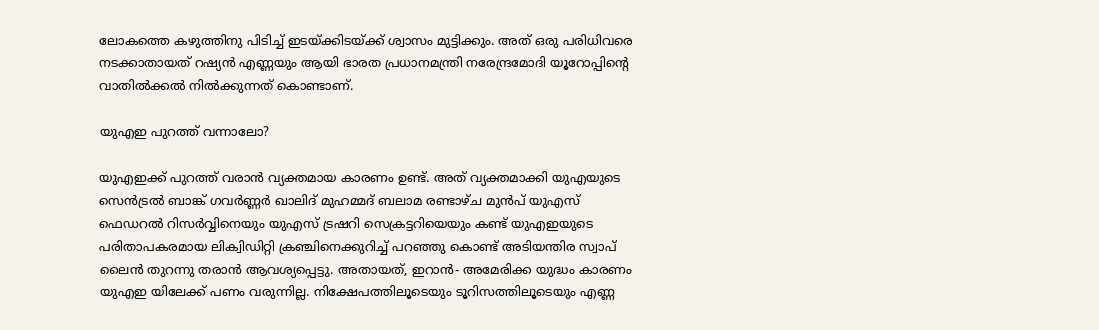ലോകത്തെ കഴുത്തിനു പിടിച്ച് ഇടയ്‌ക്കിടയ്‌ക്ക് ശ്വാസം മുട്ടിക്കും. അത് ഒരു പരിധിവരെ നടക്കാതായത് റഷ്യൻ എണ്ണയും ആയി ഭാരത പ്രധാനമന്ത്രി നരേന്ദ്രമോദി യൂറോപ്പിന്റെ വാതിൽക്കൽ നിൽക്കുന്നത് കൊണ്ടാണ്.

യുഎഇ പുറത്ത് വന്നാലോ?

യുഎഇക്ക് പുറത്ത് വരാൻ വ്യക്തമായ കാരണം ഉണ്ട്. അത് വ്യക്തമാക്കി യുഎയുടെ സെൻട്രൽ ബാങ്ക് ഗവർണ്ണർ ഖാലിദ് മുഹമ്മദ് ബലാമ രണ്ടാഴ്ച മുൻപ് യുഎസ് ഫെഡറൽ റിസർവ്വിനെയും യുഎസ് ട്രഷറി സെക്രട്ടറിയെയും കണ്ട് യുഎഇയുടെ പരിതാപകരമായ ലിക്വിഡിറ്റി ക്രഞ്ചിനെക്കുറിച്ച് പറഞ്ഞു കൊണ്ട് അടിയന്തിര സ്വാപ് ലൈൻ തുറന്നു തരാൻ ആവശ്യപ്പെട്ടു. അതായത്, ഇറാൻ- അമേരിക്ക യുദ്ധം കാരണം യുഎഇ യിലേക്ക് പണം വരുന്നില്ല. നിക്ഷേപത്തിലൂടെയും ടൂറിസത്തിലൂടെയും എണ്ണ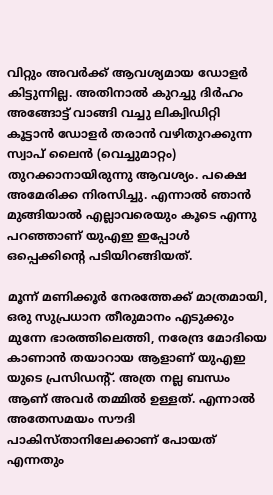വിറ്റും അവർക്ക് ആവശ്യമായ ഡോളർ കിട്ടുന്നില്ല. അതിനാൽ കുറച്ചു ദിർഹം അങ്ങോട്ട് വാങ്ങി വച്ചു ലിക്വിഡിറ്റി കൂട്ടാൻ ഡോളർ തരാൻ വഴിതുറക്കുന്ന സ്വാപ് ലൈൻ (വെച്ചുമാറ്റം) തുറക്കാനായിരുന്നു ആവശ്യം. പക്ഷെ അമേരിക്ക നിരസിച്ചു. എന്നാൽ ഞാൻ മുങ്ങിയാൽ എല്ലാവരെയും കൂടെ എന്നു പറഞ്ഞാണ് യുഎഇ ഇപ്പോൾ ഒപ്പെക്കിന്റെ പടിയിറങ്ങിയത്.

മൂന്ന് മണിക്കൂർ നേരത്തേക്ക് മാത്രമായി, ഒരു സുപ്രധാന തീരുമാനം എടുക്കും മുന്നേ ഭാരത്തിലെത്തി, നരേന്ദ്ര മോദിയെ കാണാൻ തയാറായ ആളാണ് യുഎഇ യുടെ പ്രസിഡന്റ്. അത്ര നല്ല ബന്ധം ആണ് അവർ തമ്മിൽ ഉള്ളത്. എന്നാൽ അതേസമയം സൗദി പാകിസ്താനിലേക്കാണ് പോയത് എന്നതും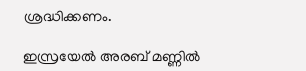ശ്രദ്ധിക്കണം.

ഇസ്രയേൽ അരബ് മണ്ണിൽ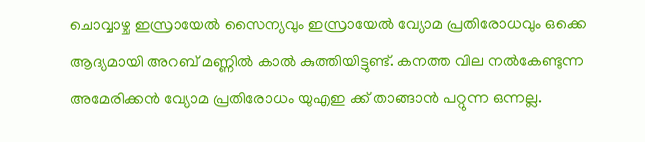ചൊവ്വാഴ്ച ഇസ്രായേൽ സൈന്യവും ഇസ്രായേൽ വ്യോമ പ്രതിരോധവും ഒക്കെ ആദ്യമായി അറബ് മണ്ണിൽ കാൽ കുത്തിയിട്ടുണ്ട്. കനത്ത വില നൽകേണ്ടുന്ന അമേരിക്കൻ വ്യോമ പ്രതിരോധം യുഎഇ ക്ക് താങ്ങാൻ പറ്റുന്ന ഒന്നല്ല.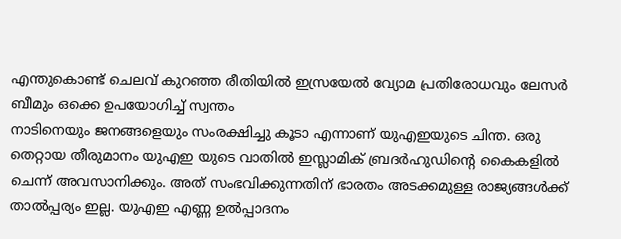എന്തുകൊണ്ട് ചെലവ് കുറഞ്ഞ രീതിയിൽ ഇസ്രയേൽ വ്യോമ പ്രതിരോധവും ലേസർ ബീമും ഒക്കെ ഉപയോഗിച്ച് സ്വന്തം
നാടിനെയും ജനങ്ങളെയും സംരക്ഷിച്ചു കൂടാ എന്നാണ് യുഎഇയുടെ ചിന്ത. ഒരു തെറ്റായ തീരുമാനം യുഎഇ യുടെ വാതിൽ ഇസ്ലാമിക് ബ്രദർഹുഡിന്റെ കൈകളിൽ ചെന്ന് അവസാനിക്കും. അത് സംഭവിക്കുന്നതിന് ഭാരതം അടക്കമുള്ള രാജ്യങ്ങൾക്ക് താൽപ്പര്യം ഇല്ല. യുഎഇ എണ്ണ ഉൽപ്പാദനം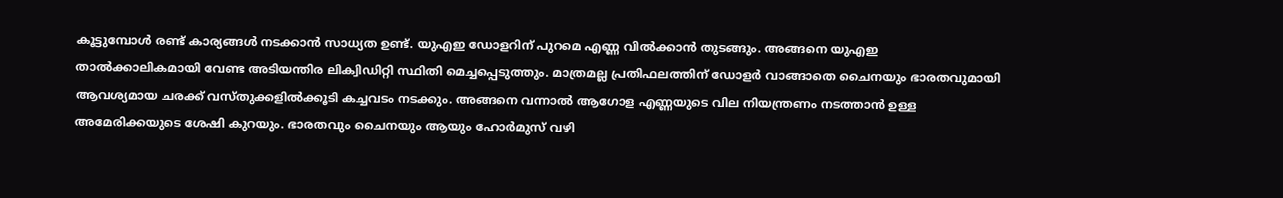കൂട്ടുമ്പോൾ രണ്ട് കാര്യങ്ങൾ നടക്കാൻ സാധ്യത ഉണ്ട്. യുഎഇ ഡോളറിന് പുറമെ എണ്ണ വിൽക്കാൻ തുടങ്ങും. അങ്ങനെ യുഎഇ താൽക്കാലികമായി വേണ്ട അടിയന്തിര ലിക്വിഡിറ്റി സ്ഥിതി മെച്ചപ്പെടുത്തും. മാത്രമല്ല പ്രതിഫലത്തിന് ഡോളർ വാങ്ങാതെ ചൈനയും ഭാരതവുമായി ആവശ്യമായ ചരക്ക് വസ്തുക്കളിൽക്കൂടി കച്ചവടം നടക്കും. അങ്ങനെ വന്നാൽ ആഗോള എണ്ണയുടെ വില നിയന്ത്രണം നടത്താൻ ഉള്ള അമേരിക്കയുടെ ശേഷി കുറയും. ഭാരതവും ചൈനയും ആയും ഹോർമുസ് വഴി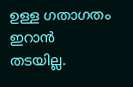ഉള്ള ഗതാഗതം ഇറാൻ തടയില്ല.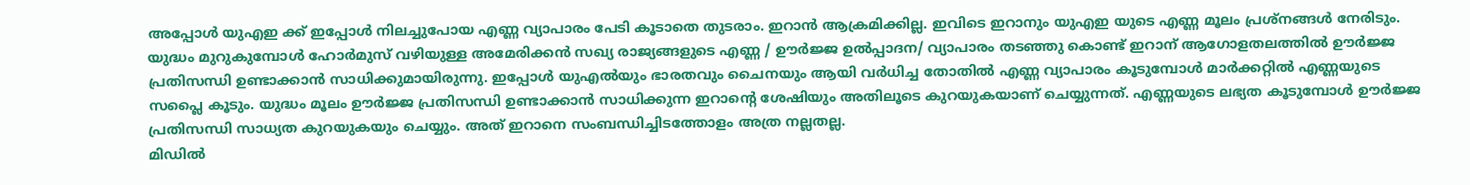അപ്പോൾ യുഎഇ ക്ക് ഇപ്പോൾ നിലച്ചുപോയ എണ്ണ വ്യാപാരം പേടി കൂടാതെ തുടരാം. ഇറാൻ ആക്രമിക്കില്ല. ഇവിടെ ഇറാനും യുഎഇ യുടെ എണ്ണ മൂലം പ്രശ്‌നങ്ങൾ നേരിടും. യുദ്ധം മുറുകുമ്പോൾ ഹോർമുസ് വഴിയുള്ള അമേരിക്കൻ സഖ്യ രാജ്യങ്ങളുടെ എണ്ണ / ഊർജ്ജ ഉൽപ്പാദന/ വ്യാപാരം തടഞ്ഞു കൊണ്ട് ഇറാന് ആഗോളതലത്തിൽ ഊർജ്ജ പ്രതിസന്ധി ഉണ്ടാക്കാൻ സാധിക്കുമായിരുന്നു. ഇപ്പോൾ യുഎൽയും ഭാരതവും ചൈനയും ആയി വർധിച്ച തോതിൽ എണ്ണ വ്യാപാരം കൂടുമ്പോൾ മാർക്കറ്റിൽ എണ്ണയുടെ സപ്ലൈ കൂടും. യുദ്ധം മൂലം ഊർജ്ജ പ്രതിസന്ധി ഉണ്ടാക്കാൻ സാധിക്കുന്ന ഇറാന്റെ ശേഷിയും അതിലൂടെ കുറയുകയാണ് ചെയ്യുന്നത്. എണ്ണയുടെ ലഭ്യത കൂടുമ്പോൾ ഊർജ്ജ പ്രതിസന്ധി സാധ്യത കുറയുകയും ചെയ്യും. അത് ഇറാനെ സംബന്ധിച്ചിടത്തോളം അത്ര നല്ലതല്ല.
മിഡിൽ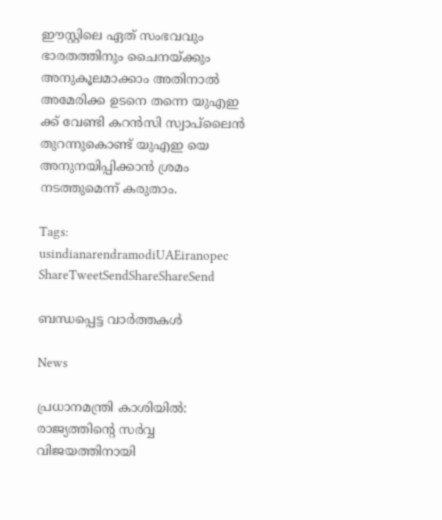ഈസ്റ്റിലെ ഏത് സംഭവവും ഭാരതത്തിനും ചൈനയ്‌ക്കും അനുകൂലമാക്കാം അതിനാൽ അമേരിക്ക ഉടനെ തന്നെ യുഎഇ ക്ക് വേണ്ടി കറൻസി സ്വാപ്‌ലൈൻ തുറന്നുകൊണ്ട് യുഎഇ യെ അനുനയിപ്പിക്കാൻ ശ്രമം നടത്തുമെന്ന് കരുതാം.

Tags: usindianarendramodiUAEiranopec
ShareTweetSendShareShareSend

ബന്ധപ്പെട്ട വാര്‍ത്തകള്‍

News

പ്രധാനമന്ത്രി കാശിയിൽ: രാജ്യത്തിന്റെ സർവ്വ വിജയത്തിനായി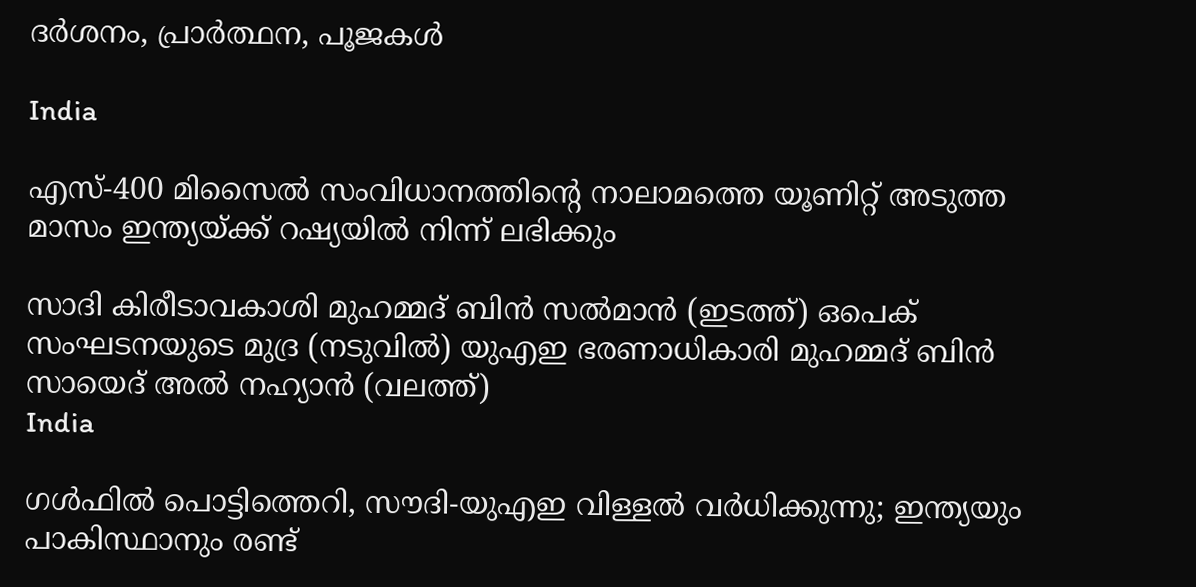ദർശനം, പ്രാർത്ഥന, പൂജകൾ

India

എസ്-400 മിസൈൽ സംവിധാനത്തിന്റെ നാലാമത്തെ യൂണിറ്റ് അടുത്ത മാസം ഇന്ത്യയ്‌ക്ക് റഷ്യയിൽ നിന്ന് ലഭിക്കും

സാദി കിരീടാവകാശി മുഹമ്മദ് ബിന്‍ സല്‍മാന്‍ (ഇടത്ത്) ഒപെക് സംഘടനയുടെ മുദ്ര (നടുവില്‍) യുഎഇ ഭരണാധികാരി മുഹമ്മദ് ബിന്‍ സായെദ് അല്‍ നഹ്യാന്‍ (വലത്ത്)
India

ഗള്‍ഫില്‍ പൊട്ടിത്തെറി, സൗദി-യുഎഇ വിള്ളല്‍ വര്‍ധിക്കുന്നു; ഇന്ത്യയും പാകിസ്ഥാനും രണ്ട്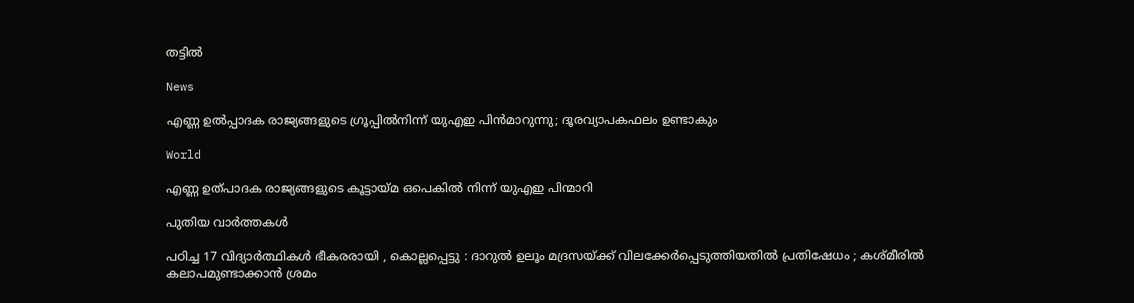തട്ടില്‍

News

എണ്ണ ഉൽപ്പാദക രാജ്യങ്ങളുടെ ഗ്രൂപ്പിൽനിന്ന് യുഎഇ പിൻമാറുന്നു; ദൂരവ്യാപകഫലം ഉണ്ടാകും

World

എണ്ണ ഉത്പാദക രാജ്യങ്ങളുടെ കൂട്ടായ്‌മ ഒപെകില്‍ നിന്ന് യുഎഇ പിന്മാറി

പുതിയ വാര്‍ത്തകള്‍

പഠിച്ച 17 വിദ്യാർത്ഥികൾ ഭീകരരായി , കൊല്ലപ്പെട്ടു : ദാറുൽ ഉലൂം മദ്രസയ്‌ക്ക് വിലക്കേർപ്പെടുത്തിയതിൽ പ്രതിഷേധം ; കശ്മീരിൽ കലാപമുണ്ടാക്കാൻ ശ്രമം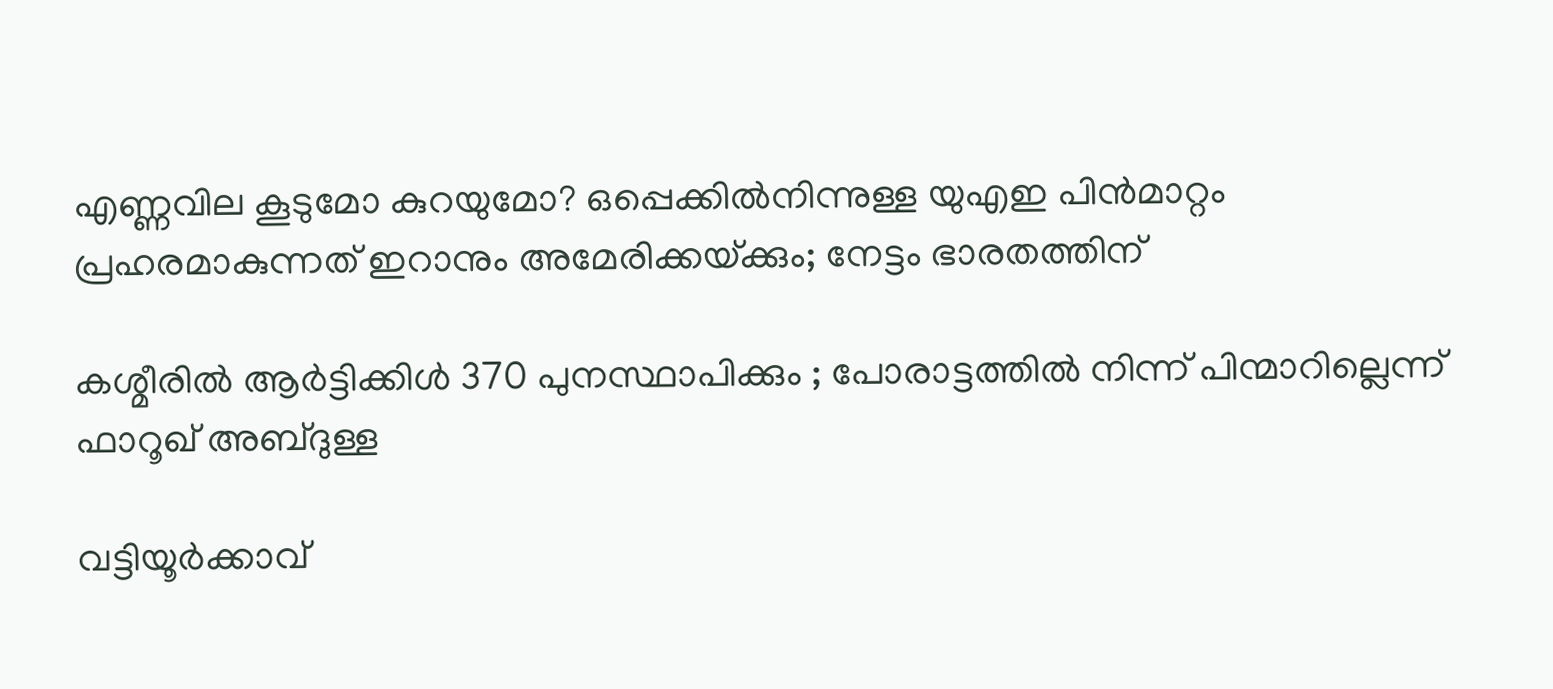എണ്ണവില കൂടുമോ കുറയുമോ? ഒപ്പെക്കിൽനിന്നുള്ള യുഎഇ പിൻമാറ്റം പ്രഹരമാകുന്നത് ഇറാനും അമേരിക്കയ്‌ക്കും; നേട്ടം ഭാരതത്തിന്

കശ്മീരിൽ ആർട്ടിക്കിൾ 370 പുനസ്ഥാപിക്കും ; പോരാട്ടത്തിൽ നിന്ന് പിന്മാറില്ലെന്ന് ഫാറൂഖ് അബ്ദുള്ള

വട്ടിയൂർക്കാവ്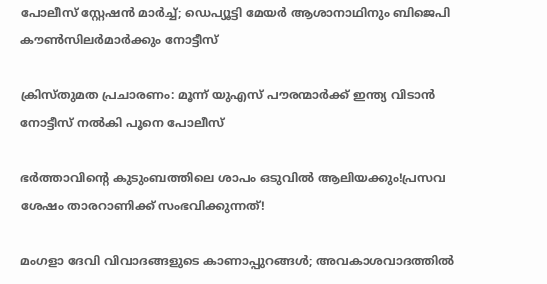പോലീസ് സ്റ്റേഷൻ മാർച്ച്; ഡെപ‍്യൂട്ടി മേയർ ആശാനാഥിനും ബിജെപി കൗൺസിലർമാർക്കും നോട്ടീസ്

ക്രിസ്തുമത പ്രചാരണം: മൂന്ന് യുഎസ് പൗരന്മാർക്ക് ഇന്ത്യ വിടാൻ നോട്ടീസ് നൽകി പൂനെ പോലീസ്

ഭർത്താവിന്റെ കുടുംബത്തിലെ ശാപം ഒടുവിൽ ആലിയക്കും!പ്രസവ ശേഷം താരറാണിക്ക് സംഭവിക്കുന്നത്!

മംഗളാ ദേവി വിവാദങ്ങളുടെ കാണാപ്പുറങ്ങള്‍; അവകാശവാദത്തില്‍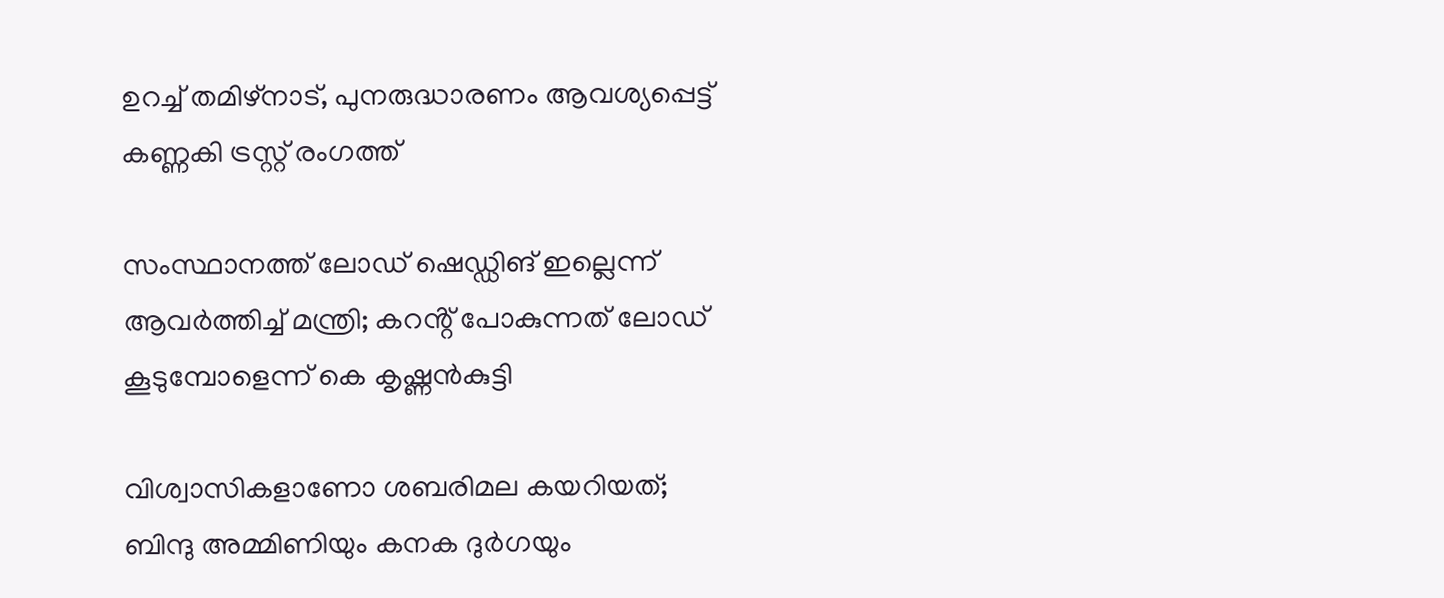ഉറച്ച് തമിഴ്നാട്, പുനരുദ്ധാരണം ആവശ്യപ്പെട്ട് കണ്ണകി ട്രസ്റ്റ് രംഗത്ത്

സംസ്ഥാനത്ത് ലോഡ് ഷെഡ്ഡിങ് ഇല്ലെന്ന് ആവര്‍ത്തിച്ച് മന്ത്രി; കറൻ്റ് പോകുന്നത് ലോഡ് കൂടുമ്പോളെന്ന് കെ കൃഷ്ണൻകുട്ടി

വിശ്വാസികളാണോ ശബരിമല കയറിയത്; ബിന്ദു അമ്മിണിയും കനക ദുർഗയും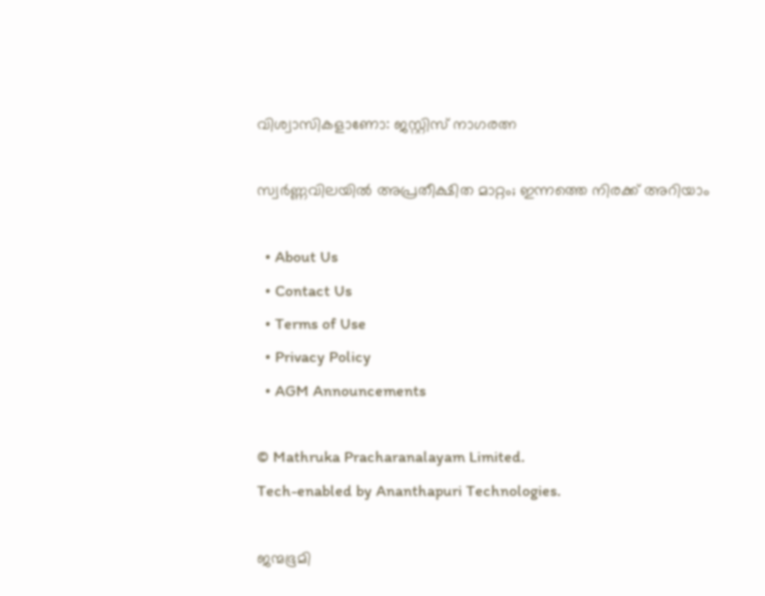വിശ്വാസികളാണോ: ജസ്റ്റിസ് നാഗരത്ന

സ്വര്‍ണ്ണവിലയില്‍ അപ്രതീക്ഷിത മാറ്റം; ഇന്നത്തെ നിരക്ക് അറിയാം

  • About Us
  • Contact Us
  • Terms of Use
  • Privacy Policy
  • AGM Announcements

© Mathruka Pracharanalayam Limited.
Tech-enabled by Ananthapuri Technologies.

ജന്മഭൂമി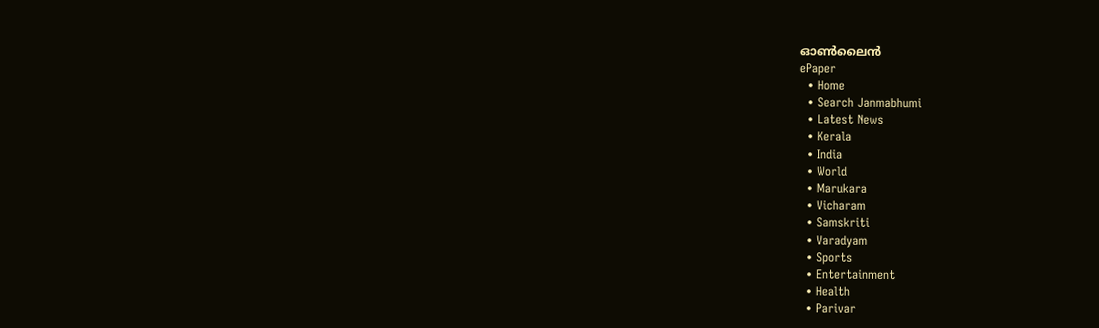ഓണ്‍ലൈന്‍
ePaper
  • Home
  • Search Janmabhumi
  • Latest News
  • Kerala
  • India
  • World
  • Marukara
  • Vicharam
  • Samskriti
  • Varadyam
  • Sports
  • Entertainment
  • Health
  • Parivar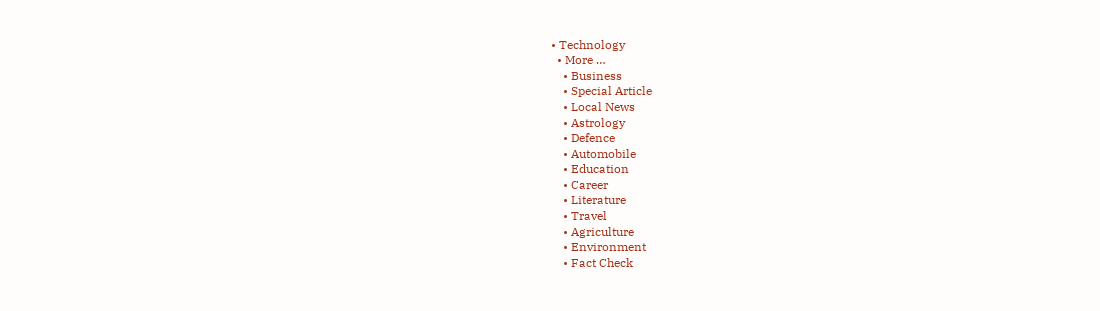• Technology
  • More …
    • Business
    • Special Article
    • Local News
    • Astrology
    • Defence
    • Automobile
    • Education
    • Career
    • Literature
    • Travel
    • Agriculture
    • Environment
    • Fact Check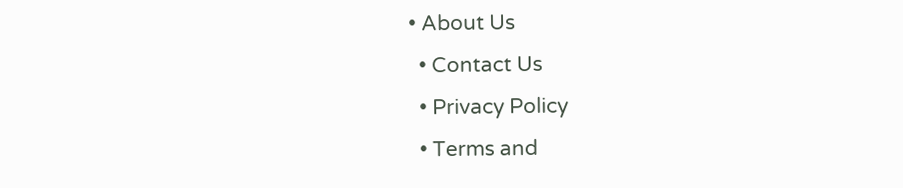• About Us
  • Contact Us
  • Privacy Policy
  • Terms and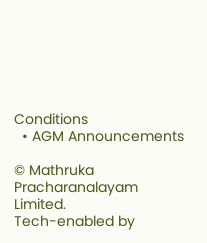Conditions
  • AGM Announcements

© Mathruka Pracharanalayam Limited.
Tech-enabled by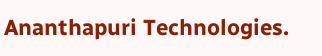Ananthapuri Technologies.